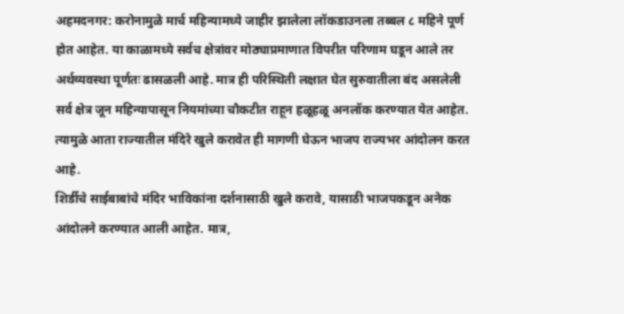अहमदनगर: करोनामुळे मार्च महिन्यामध्ये जाहीर झालेला लॉकडाउनला तब्बल ८ महिने पूर्ण होत आहेत. या काळामध्ये सर्वच क्षेत्रांवर मोठ्याप्रमाणात विपरीत परिणाम घडून आले तर अर्थव्यवस्था पूर्णतः ढासळली आहे. मात्र ही परिस्थिती लक्षात घेत सुरुवातीला बंद असलेली सर्व क्षेत्र जून महिन्यापासून नियमांच्या चौकटीत राहून हळूहळू अनलॉक करण्यात येत आहेत. त्यामुळे आता राज्यातील मंदिरे खुले करावेत ही मागणी घेऊन भाजप राज्यभर आंदोलन करत आहे.
शिर्डीचे साईबाबांचे मंदिर भाविकांना दर्शनासाठी खुले करावे, यासाठी भाजपकडून अनेक आंदोलने करण्यात आली आहेत. मात्र,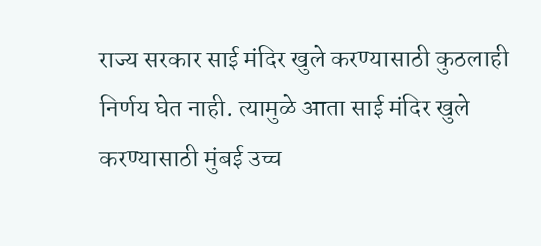राज्य सरकार साई मंदिर खुले करण्यासाठी कुठलाही निर्णय घेत नाही. त्यामुळे आता साई मंदिर खुले करण्यासाठी मुंबई उच्च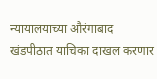न्यायालयाच्या औरंगाबाद खंडपीठात याचिका दाखल करणार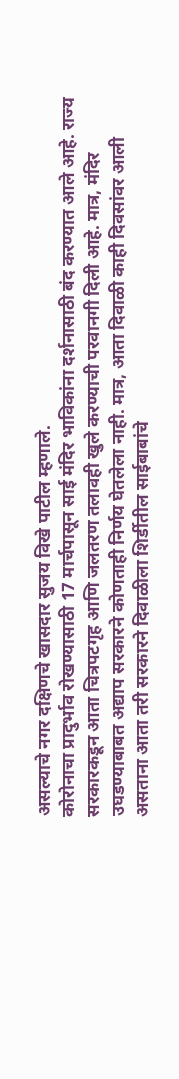असल्याचे नगर दक्षिणचे खासदार सुजय विखे पाटील म्हणाले.
कोरोनाचा प्रादुर्भाव रोखण्यासाठी 17 मार्चपासून साई मंदिर भाविकांना दर्शनासाठी बंद करण्यात आले आहे. राज्य सरकारकडून आता चित्रपटगृह आणि जलतरण तलावही खुले करण्याची परवानगी दिली आहे. मात्र, मंदिर उघडण्याबाबत अद्याप सरकारने कोणताही निर्णय घेतलेला नाही. मात्र, आता दिवाळी काही दिवसांवर आली असताना आता तरी सरकारने दिवाळीला शिर्डीतील साईबाबांचे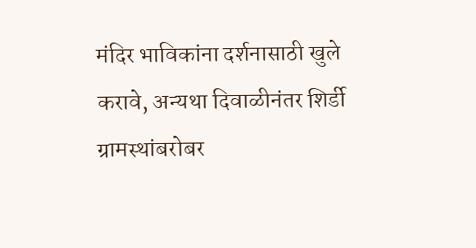मंदिर भाविकांना दर्शनासाठी खुले करावे, अन्यथा दिवाळीनंतर शिर्डी ग्रामस्थांबरोबर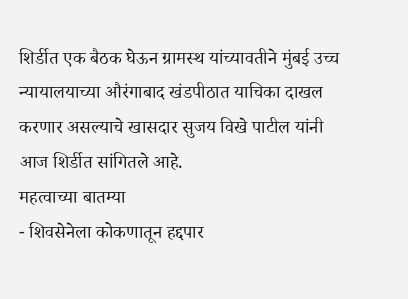शिर्डीत एक बैठक घेऊन ग्रामस्थ यांच्यावतीने मुंबई उच्च न्यायालयाच्या औरंगाबाद खंडपीठात याचिका दाखल करणार असल्याचे खासदार सुजय विखे पाटील यांनी आज शिर्डीत सांगितले आहे.
महत्वाच्या बातम्या
- शिवसेनेला कोकणातून हद्दपार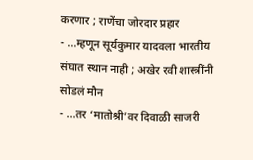करणार ; राणेंचा जोरदार प्रहार
- …म्हणून सूर्यकुमार यादवला भारतीय संघात स्थान नाही ; अखेर रवी शास्त्रींनी सोडलं मौन
- …तर ‘मातोश्री’वर दिवाळी साजरी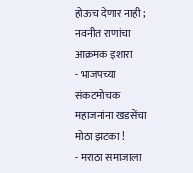होऊच देणार नाही ; नवनीत राणांचा आक्रमक इशारा
- भाजपच्या संकटमोचक महाजनांना खडसेंचा मोठा झटका !
- मराठा समाजाला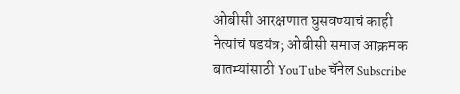ओबीसी आरक्षणात घुसवण्याचं काही नेत्यांचं षडयंत्र; ओबीसी समाज आक्रमक
बातम्यांसाठी YouTube चॅनेल Subscribe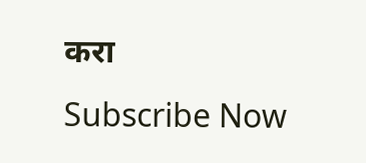करा
Subscribe Now